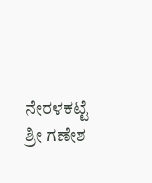ನೇರಳಕಟ್ಟೆ ಶ್ರೀ ಗಣೇಶ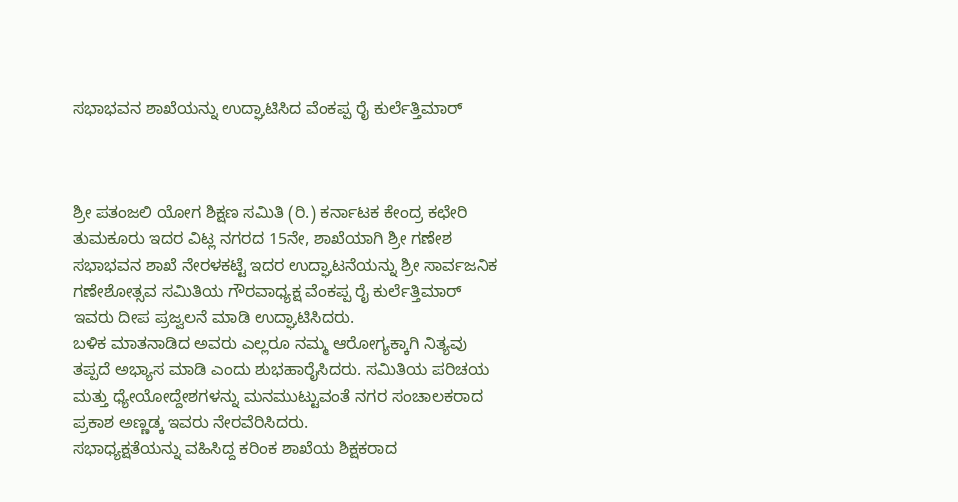ಸಭಾಭವನ ಶಾಖೆಯನ್ನು ಉದ್ಘಾಟಿಸಿದ ವೆಂಕಪ್ಪ ರೈ ಕುರ್ಲೆತ್ತಿಮಾರ್



ಶ್ರೀ ಪತಂಜಲಿ ಯೋಗ ಶಿಕ್ಷಣ ಸಮಿತಿ (ರಿ.) ಕರ್ನಾಟಕ ಕೇಂದ್ರ ಕಛೇರಿ ತುಮಕೂರು ಇದರ ವಿಟ್ಲ ನಗರದ 15ನೇ, ಶಾಖೆಯಾಗಿ ಶ್ರೀ ಗಣೇಶ ಸಭಾಭವನ ಶಾಖೆ ನೇರಳಕಟ್ಟೆ ಇದರ ಉದ್ಘಾಟನೆಯನ್ನು ಶ್ರೀ ಸಾರ್ವಜನಿಕ ಗಣೇಶೋತ್ಸವ ಸಮಿತಿಯ ಗೌರವಾಧ್ಯಕ್ಷ ವೆಂಕಪ್ಪ ರೈ ಕುರ್ಲೆತ್ತಿಮಾರ್ ಇವರು ದೀಪ ಪ್ರಜ್ವಲನೆ ಮಾಡಿ ಉದ್ಘಾಟಿಸಿದರು.
ಬಳಿಕ ಮಾತನಾಡಿದ ಅವರು ಎಲ್ಲರೂ ನಮ್ಮ ಆರೋಗ್ಯಕ್ಕಾಗಿ ನಿತ್ಯವು ತಪ್ಪದೆ ಅಭ್ಯಾಸ ಮಾಡಿ ಎಂದು ಶುಭಹಾರೈಸಿದರು. ಸಮಿತಿಯ ಪರಿಚಯ ಮತ್ತು ಧ್ಯೇಯೋದ್ದೇಶಗಳನ್ನು ಮನಮುಟ್ಟುವಂತೆ ನಗರ ಸಂಚಾಲಕರಾದ ಪ್ರಕಾಶ ಅಣ್ಣಡ್ಕ ಇವರು ನೇರವೆರಿಸಿದರು.
ಸಭಾಧ್ಯಕ್ಷತೆಯನ್ನು ವಹಿಸಿದ್ದ ಕರಿಂಕ ಶಾಖೆಯ ಶಿಕ್ಷಕರಾದ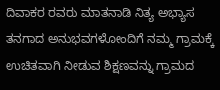ದಿವಾಕರ ರವರು ಮಾತನಾಡಿ ನಿತ್ಯ ಅಭ್ಯಾಸ ತನಗಾದ ಅನುಭವಗಳೋಂದಿಗೆ ನಮ್ಮ ಗ್ರಾಮಕ್ಕೆ ಉಚಿತವಾಗಿ ನೀಡುವ ಶಿಕ್ಷಣವನ್ನು ಗ್ರಾಮದ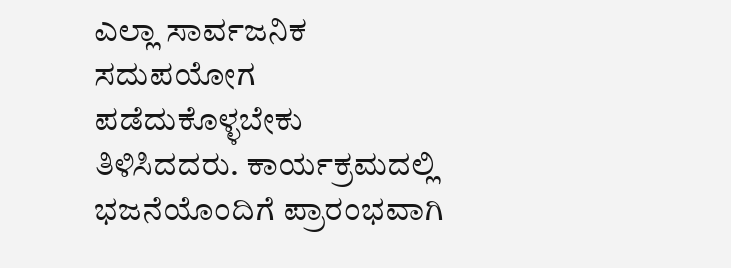ಎಲ್ಲಾ ಸಾರ್ವಜನಿಕ ಸದುಪಯೋಗ ಪಡೆದುಕೊಳ್ಳಬೇಕು ತಿಳಿಸಿದದರು. ಕಾರ್ಯಕ್ರಮದಲ್ಲಿ ಭಜನೆಯೊಂದಿಗೆ ಪ್ರಾರಂಭವಾಗಿ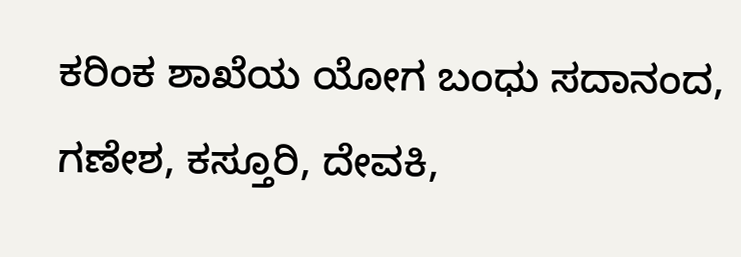ಕರಿಂಕ ಶಾಖೆಯ ಯೋಗ ಬಂಧು ಸದಾನಂದ, ಗಣೇಶ, ಕಸ್ತೂರಿ, ದೇವಕಿ,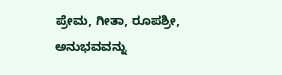ಪ್ರೇಮ, ಗೀತಾ, ರೂಪಶ್ರೀ, ಅನುಭವವನ್ನು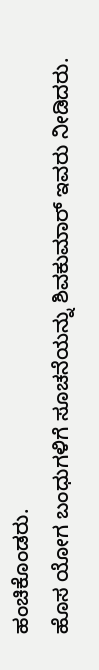ಹಂಚಿಕೊಂಡರು.
ಹೊಸ ಯೋಗ ಬಂಧುಗಳಿಗೆ ಸೂಚನೆಯನ್ನು ಶಿವಕುಮಾರ್ ಇವರು ನೀಡಿದರು.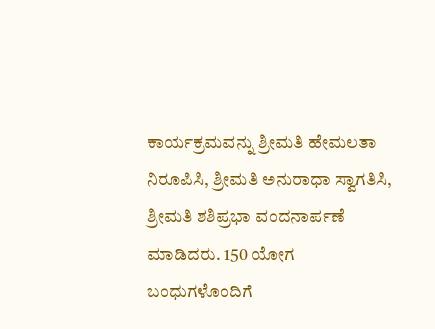ಕಾರ್ಯಕ್ರಮವನ್ನು ಶ್ರೀಮತಿ ಹೇಮಲತಾ ನಿರೂಪಿಸಿ, ಶ್ರೀಮತಿ ಅನುರಾಧಾ ಸ್ವಾಗತಿಸಿ, ಶ್ರೀಮತಿ ಶಶಿಪ್ರಭಾ ವಂದನಾರ್ಪಣೆ ಮಾಡಿದರು. 150 ಯೋಗ ಬಂಧುಗಳೊಂದಿಗೆ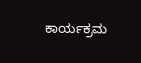ಕಾರ್ಯಕ್ರಮ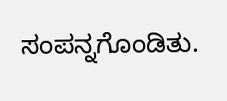ಸಂಪನ್ನಗೊಂಡಿತು.